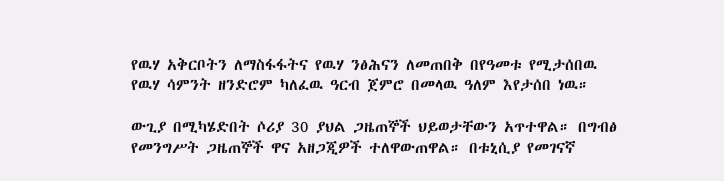የዉሃ አቅርቦትን ለማስፋፋትና የዉሃ ንፅሕናን ለመጠበቅ በየዓመቱ የሚታሰበዉ የዉሃ ሳምንት ዘንድሮም ካለፈዉ ዓርብ ጀምሮ በመላዉ ዓለም እየታሰበ ነዉ።

ውጊያ በሚካሄድበት ሶሪያ 30 ያህል ጋዜጠኞች ህይወታቸውን አጥተዋል። በግብፅ የመንግሥት ጋዜጠኞች ዋና አዘጋጂዎች ተለዋውጠዋል። በቱኒሲያ የመገናኛ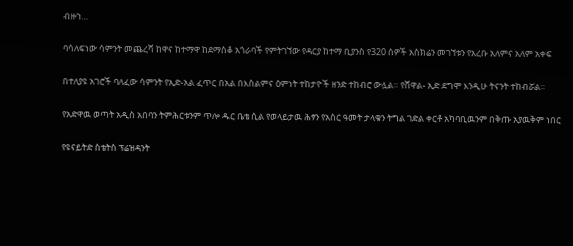ብዙኀ…

ባሳለፍነው ሳምንት መጨረሻ ከዋና ከተማዋ ከደማስቆ አጎራባች የምትገኘው የዳርያ ከተማ ቢያንስ የ320 ሰዎች አስክሬን መገኘቱን የአረቡ አለምና አለም አቀፍ

በተለያዩ አገሮች ባለፈው ሳምንት የኢድ-አል ፈጥር በአል በእስልምና ዕምነት ተከታዮች ዘንድ ተከብሮ ውሏል። የሸዋል- ኢድ ደግሞ እንዲሁ ትናንት ተከብሯል።

የአድዋዉ ወጣት አዲስ አበባን ትምሕርቱንም ጥሎ ዱር ቤቴ ሲል የወላይታዉ ሕፃን የአስር ዓመት ታላቁን ትግል ገድል ቀርቶ አካባቢዉንም በቅጡ አያዉቅም ነበር

የዩናይትድ ስቴትስ ፕሬዝዳንት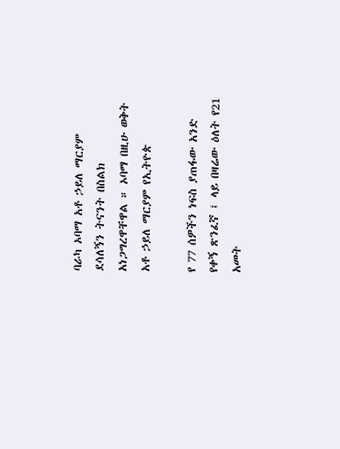ባራካ ኦባማ አቶ ኃይለ ማርያም ደሳለኝን ትናንት በስልክ አነጋግረዋቸዋል ። ኦባማ በዚሁ ወቅት አቶ ኃይለ ማርያም የኢትዮጵ

የ 77 ሰዎችን ነፍስ ያጠፋው አንድ የቀኝ ጽንፈኛ ፤ ላይ በዛሬው ዕለት የ21 አመት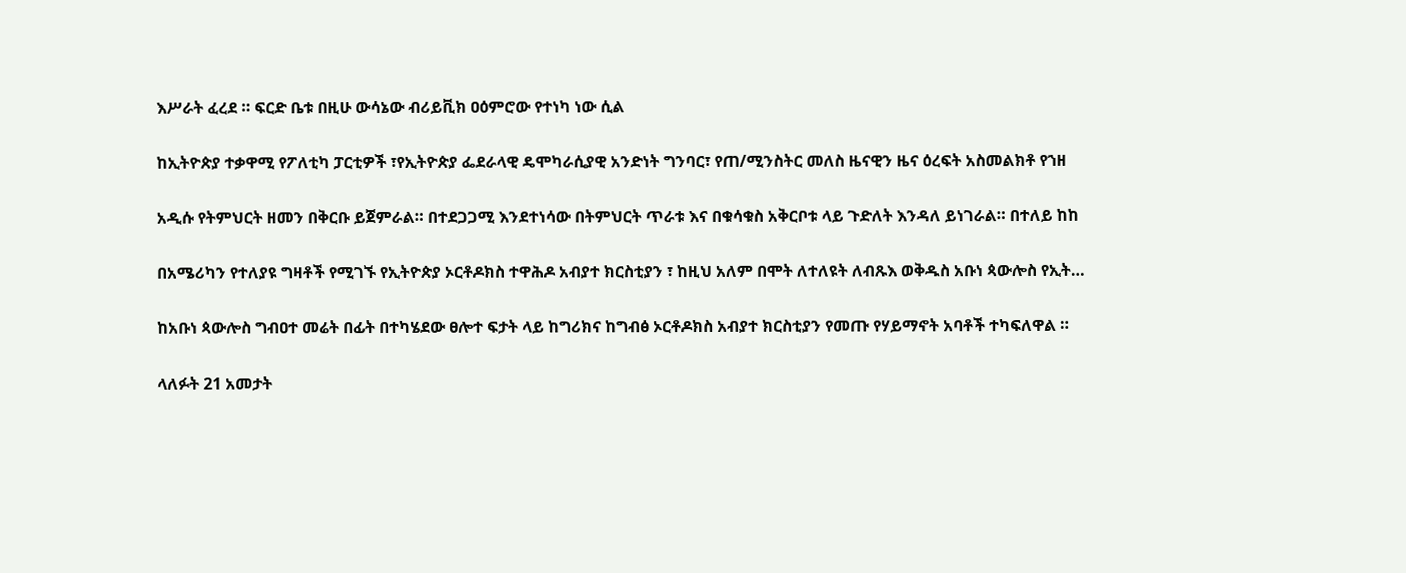እሥራት ፈረደ ። ፍርድ ቤቱ በዚሁ ውሳኔው ብሪይቪክ ዐዕምሮው የተነካ ነው ሲል

ከኢትዮጵያ ተቃዋሚ የፖለቲካ ፓርቲዎች ፣የኢትዮጵያ ፌደራላዊ ዴሞካራሲያዊ አንድነት ግንባር፣ የጠ/ሚንስትር መለስ ዜናዊን ዜና ዕረፍት አስመልክቶ የኀዘ

አዲሱ የትምህርት ዘመን በቅርቡ ይጀምራል። በተደጋጋሚ እንደተነሳው በትምህርት ጥራቱ እና በቁሳቁስ አቅርቦቱ ላይ ጉድለት እንዳለ ይነገራል። በተለይ ከከ

በአሜሪካን የተለያዩ ግዛቶች የሚገኙ የኢትዮጵያ ኦርቶዶክስ ተዋሕዶ አብያተ ክርስቲያን ፣ ከዚህ አለም በሞት ለተለዩት ለብጹእ ወቅዱስ አቡነ ጳውሎስ የኢት…

ከአቡነ ጳውሎስ ግብዐተ መሬት በፊት በተካሄደው ፀሎተ ፍታት ላይ ከግሪክና ከግብፅ ኦርቶዶክስ አብያተ ክርስቲያን የመጡ የሃይማኖት አባቶች ተካፍለዋል ።

ላለፉት 21 አመታት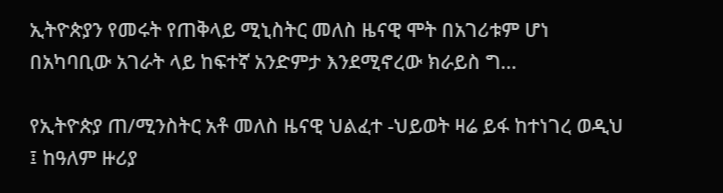ኢትዮጵያን የመሩት የጠቅላይ ሚኒስትር መለስ ዜናዊ ሞት በአገሪቱም ሆነ በአካባቢው አገራት ላይ ከፍተኛ አንድምታ እንደሚኖረው ክራይስ ግ…

የኢትዮጵያ ጠ/ሚንስትር አቶ መለስ ዜናዊ ህልፈተ -ህይወት ዛሬ ይፋ ከተነገረ ወዲህ ፤ ከዓለም ዙሪያ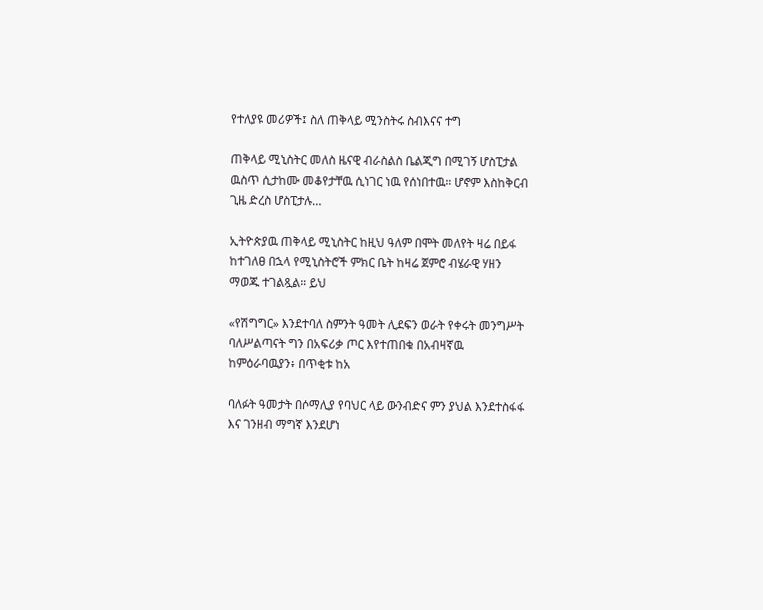የተለያዩ መሪዎች፤ ስለ ጠቅላይ ሚንስትሩ ስብእናና ተግ

ጠቅላይ ሚኒስትር መለስ ዜናዊ ብራስልስ ቤልጂግ በሚገኝ ሆስፒታል ዉስጥ ሲታከሙ መቆየታቸዉ ሲነገር ነዉ የሰነበተዉ። ሆኖም እስከቅርብ ጊዜ ድረስ ሆስፒታሉ…

ኢትዮጵያዉ ጠቅላይ ሚኒስትር ከዚህ ዓለም በሞት መለየት ዛሬ በይፋ ከተገለፀ በኋላ የሚኒስትሮች ምክር ቤት ከዛሬ ጀምሮ ብሄራዊ ሃዘን ማወጁ ተገልጿል። ይህ

«የሽግግር» እንደተባለ ስምንት ዓመት ሊደፍን ወራት የቀሩት መንግሥት ባለሥልጣናት ግን በአፍሪቃ ጦር እየተጠበቁ በአብዛኛዉ ከምዕራባዉያን፥ በጥቂቱ ከአ

ባለፉት ዓመታት በሶማሊያ የባህር ላይ ውንብድና ምን ያህል እንደተስፋፋ እና ገንዘብ ማግኛ እንደሆነ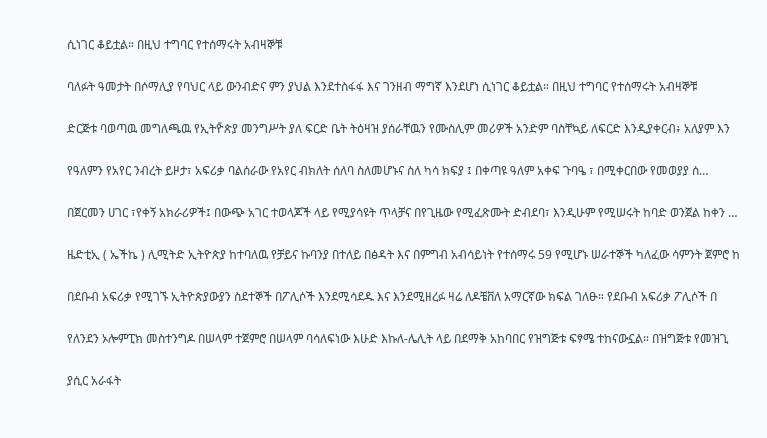ሲነገር ቆይቷል። በዚህ ተግባር የተሰማሩት አብዛኞቹ

ባለፉት ዓመታት በሶማሊያ የባህር ላይ ውንብድና ምን ያህል እንደተስፋፋ እና ገንዘብ ማግኛ እንደሆነ ሲነገር ቆይቷል። በዚህ ተግባር የተሰማሩት አብዛኞቹ

ድርጅቱ ባወጣዉ መግለጫዉ የኢትዮ̎ጵያ መንግሥት ያለ ፍርድ ቤት ትዕዛዝ ያሰራቸዉን የሙስሊም መሪዎች አንድም ባስቸኳይ ለፍርድ እንዲያቀርብ፥ አለያም እን

የዓለምን የአየር ንብረት ይዞታ፣ አፍሪቃ ባልሰራው የአየር ብክለት ሰለባ ስለመሆኑና ስለ ካሳ ክፍያ ፤ በቀጣዩ ዓለም አቀፍ ጉባዔ ፣ በሚቀርበው የመወያያ ሰ…

በጀርመን ሀገር ፣የቀኝ አክራሪዎች፤ በውጭ አገር ተወላጆች ላይ የሚያሳዩት ጥላቻና በየጊዜው የሚፈጽሙት ድብደባ፣ እንዲሁም የሚሠሩት ከባድ ወንጀል ከቀን …

ዜድቲኢ ( ኤችኬ ) ሊሚትድ ኢትዮጵያ ከተባለዉ የቻይና ኩባንያ በተለይ በፅዳት እና በምግብ አብሳይነት የተሰማሩ 59 የሚሆኑ ሠራተኞች ካለፈው ሳምንት ጀምሮ ከ

በደቡብ አፍሪቃ የሚገኙ ኢትዮጵያውያን ስደተኞች በፖሊሶች እንደሚሳደዱ እና እንደሚዘረፉ ዛሬ ለዶቼቨለ አማርኛው ክፍል ገለፁ። የደቡብ አፍሪቃ ፖሊሶች በ

የለንደን ኦሎምፒክ መስተንግዶ በሠላም ተጀምሮ በሠላም ባሳለፍነው እሁድ እኩለ-ሌሊት ላይ በደማቅ አከባበር የዝግጅቱ ፍፃሜ ተከናውኗል። በዝግጅቱ የመዝጊ

ያሲር አራፋት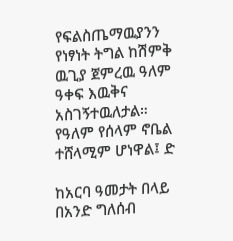የፍልስጤማዉያንን የነፃነት ትግል ከሽምቅ ዉጊያ ጀምረዉ ዓለም ዓቀፍ እዉቅና አስገኝተዉለታል። የዓለም የሰላም ኖቤል ተሸላሚም ሆነዋል፤ ድ

ከአርባ ዓመታት በላይ በአንድ ግለሰብ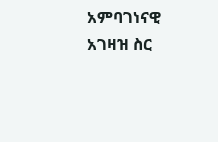አምባገነናዊ አገዛዝ ስር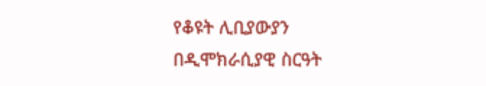የቆዩት ሊቢያውያን በዲሞክራሲያዊ ስርዓት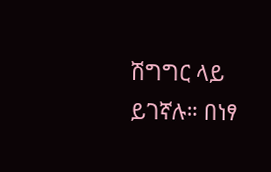ሽግግር ላይ ይገኛሉ። በነፃ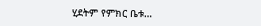ሂደትም የምክር ቤቱ…